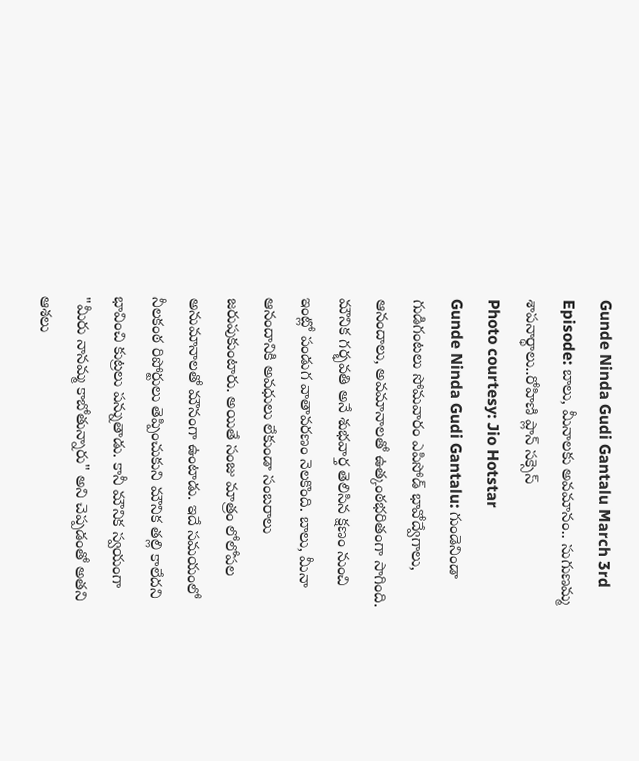Gunde Ninda Gudi Gantalu March 3rd Episode: బాలు, మీనాలకు అవమానం.. సుగుణమ్మ శాపనార్థాలు..రోహిణి ప్లాన్ సక్సెస్
Photo courtesy: Jio Hotstar
Gunde Ninda Gudi Gantalu: గుండెనిండా గుడిగంటలు సోమవారం ఎపిసోడ్ భావోద్వేగాలు, ఆనందాలు, అవమానాలతో ఉత్కంఠభరితంగా సాగింది. మౌనిక గర్భవతి అనే శుభవార్త తెలిసిన క్షణం నుంచి ఇంట్లో పండుగ వాతావరణం నెలకొంది. బాలు, మీనా ఆనందానికి అవధులు లేకుండా సంబరాలు జరుపుకుంటారు. అయితే సంజు మాత్రం లోలోపల అనుమానాలతో మౌనంగా ఉంటాడు. ఇదే సమయంలో నీలకంఠ రిపోర్టులు తెప్పించుకుని మౌనిక తల్లి కాలేదని భావించి కుట్రలు పన్నుతాడు. కానీ మౌనిక స్వయంగా "మీరు నానమ్మ కాబోతున్నారు" అని చెప్పడంతో అతని ఆశలు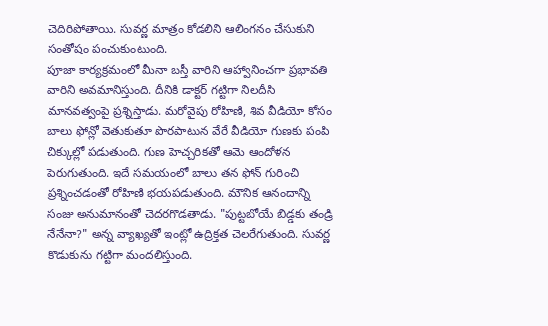చెదిరిపోతాయి. సువర్ణ మాత్రం కోడలిని ఆలింగనం చేసుకుని సంతోషం పంచుకుంటుంది.
పూజా కార్యక్రమంలో మీనా బస్తీ వారిని ఆహ్వానించగా ప్రభావతి వారిని అవమానిస్తుంది. దీనికి డాక్టర్ గట్టిగా నిలదీసి మానవత్వంపై ప్రశ్నిస్తాడు. మరోవైపు రోహిణి, శివ వీడియో కోసం బాలు ఫోన్లో వెతుకుతూ పొరపాటున వేరే వీడియో గుణకు పంపి చిక్కుల్లో పడుతుంది. గుణ హెచ్చరికతో ఆమె ఆందోళన పెరుగుతుంది. ఇదే సమయంలో బాలు తన ఫోన్ గురించి ప్రశ్నించడంతో రోహిణి భయపడుతుంది. మౌనిక ఆనందాన్ని సంజు అనుమానంతో చెదరగొడతాడు. "పుట్టబోయే బిడ్డకు తండ్రి నేనేనా?" అన్న వ్యాఖ్యతో ఇంట్లో ఉద్రిక్తత చెలరేగుతుంది. సువర్ణ కొడుకును గట్టిగా మందలిస్తుంది.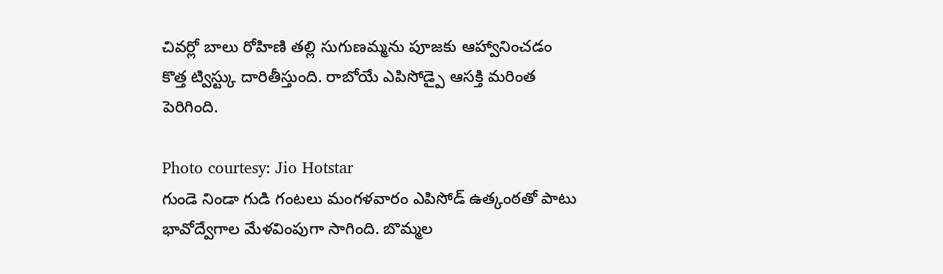చివర్లో బాలు రోహిణి తల్లి సుగుణమ్మను పూజకు ఆహ్వానించడం కొత్త ట్విస్ట్కు దారితీస్తుంది. రాబోయే ఎపిసోడ్పై ఆసక్తి మరింత పెరిగింది.

Photo courtesy: Jio Hotstar
గుండె నిండా గుడి గంటలు మంగళవారం ఎపిసోడ్ ఉత్కంఠతో పాటు భావోద్వేగాల మేళవింపుగా సాగింది. బొమ్మల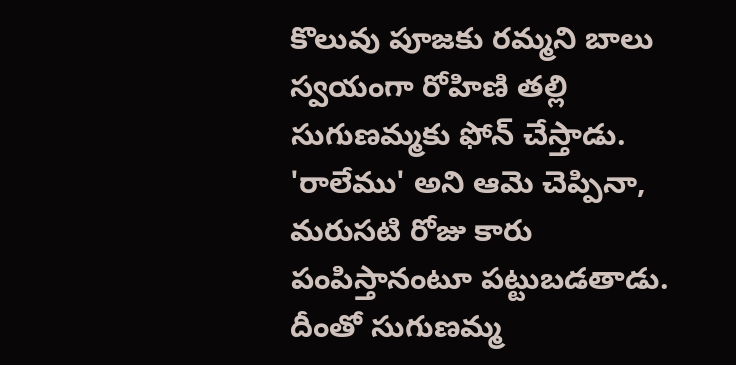కొలువు పూజకు రమ్మని బాలు స్వయంగా రోహిణి తల్లి సుగుణమ్మకు ఫోన్ చేస్తాడు. 'రాలేము' అని ఆమె చెప్పినా, మరుసటి రోజు కారు పంపిస్తానంటూ పట్టుబడతాడు. దీంతో సుగుణమ్మ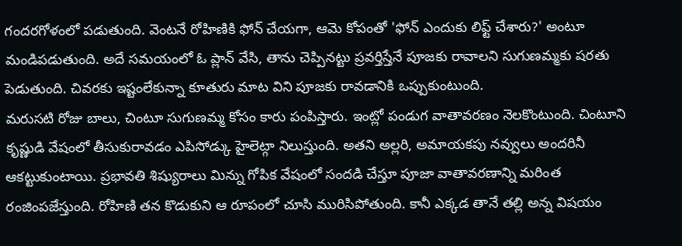గందరగోళంలో పడుతుంది. వెంటనే రోహిణికి ఫోన్ చేయగా, ఆమె కోపంతో 'ఫోన్ ఎందుకు లిఫ్ట్ చేశారు?' అంటూ మండిపడుతుంది. అదే సమయంలో ఓ ప్లాన్ వేసి, తాను చెప్పినట్టు ప్రవర్తిస్తేనే పూజకు రావాలని సుగుణమ్మకు షరతు పెడుతుంది. చివరకు ఇష్టంలేకున్నా కూతురు మాట విని పూజకు రావడానికి ఒప్పుకుంటుంది.
మరుసటి రోజు బాలు, చింటూ సుగుణమ్మ కోసం కారు పంపిస్తారు. ఇంట్లో పండుగ వాతావరణం నెలకొంటుంది. చింటూని కృష్ణుడి వేషంలో తీసుకురావడం ఎపిసోడ్కు హైలెట్గా నిలుస్తుంది. అతని అల్లరి, అమాయకపు నవ్వులు అందరినీ ఆకట్టుకుంటాయి. ప్రభావతి శిష్యురాలు మిన్ను గోపిక వేషంలో సందడి చేస్తూ పూజా వాతావరణాన్ని మరింత రంజింపజేస్తుంది. రోహిణి తన కొడుకుని ఆ రూపంలో చూసి మురిసిపోతుంది. కానీ ఎక్కడ తానే తల్లి అన్న విషయం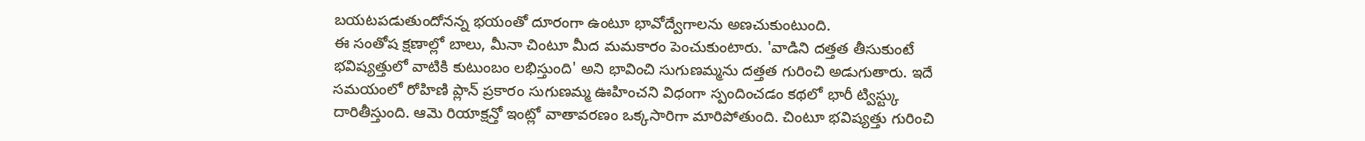బయటపడుతుందోనన్న భయంతో దూరంగా ఉంటూ భావోద్వేగాలను అణచుకుంటుంది.
ఈ సంతోష క్షణాల్లో బాలు, మీనా చింటూ మీద మమకారం పెంచుకుంటారు. 'వాడిని దత్తత తీసుకుంటే భవిష్యత్తులో వాటికి కుటుంబం లభిస్తుంది' అని భావించి సుగుణమ్మను దత్తత గురించి అడుగుతారు. ఇదే సమయంలో రోహిణి ప్లాన్ ప్రకారం సుగుణమ్మ ఊహించని విధంగా స్పందించడం కథలో భారీ ట్విస్ట్కు దారితీస్తుంది. ఆమె రియాక్షన్తో ఇంట్లో వాతావరణం ఒక్కసారిగా మారిపోతుంది. చింటూ భవిష్యత్తు గురించి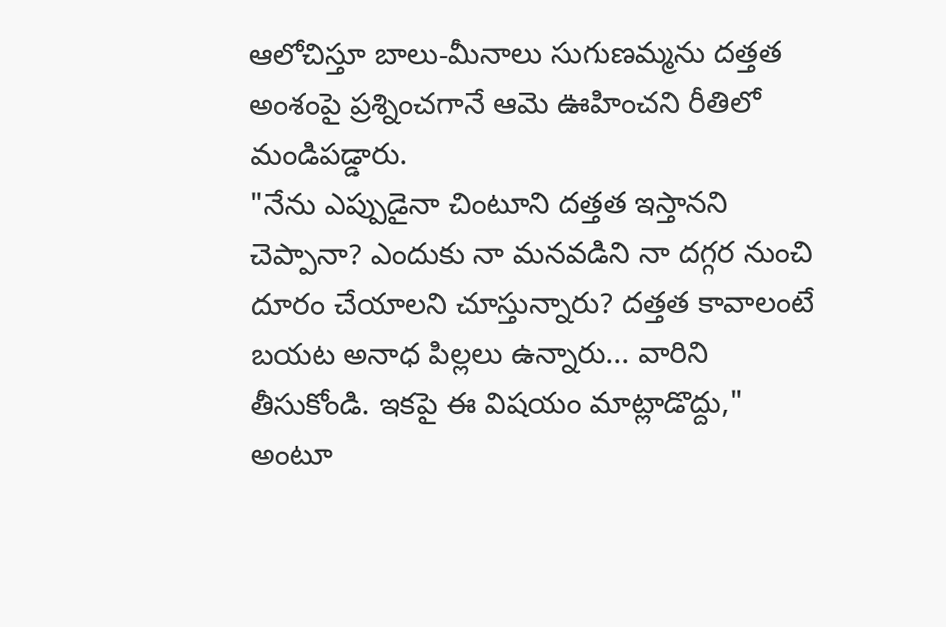ఆలోచిస్తూ బాలు-మీనాలు సుగుణమ్మను దత్తత అంశంపై ప్రశ్నించగానే ఆమె ఊహించని రీతిలో మండిపడ్డారు.
"నేను ఎప్పుడైనా చింటూని దత్తత ఇస్తానని చెప్పానా? ఎందుకు నా మనవడిని నా దగ్గర నుంచి దూరం చేయాలని చూస్తున్నారు? దత్తత కావాలంటే బయట అనాధ పిల్లలు ఉన్నారు... వారిని తీసుకోండి. ఇకపై ఈ విషయం మాట్లాడొద్దు," అంటూ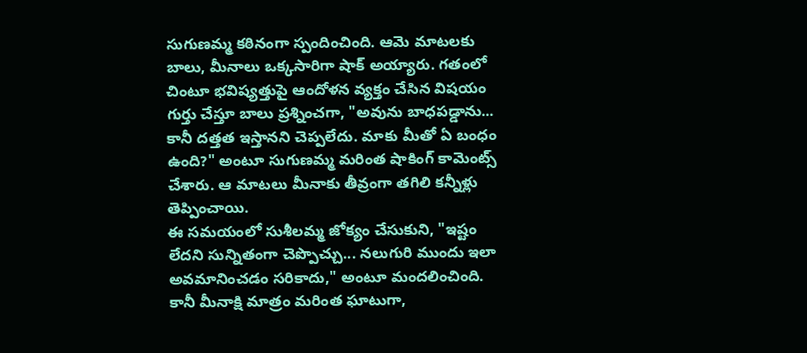సుగుణమ్మ కఠినంగా స్పందించింది. ఆమె మాటలకు బాలు, మీనాలు ఒక్కసారిగా షాక్ అయ్యారు. గతంలో చింటూ భవిష్యత్తుపై ఆందోళన వ్యక్తం చేసిన విషయం గుర్తు చేస్తూ బాలు ప్రశ్నించగా, "అవును బాధపడ్డాను... కానీ దత్తత ఇస్తానని చెప్పలేదు. మాకు మీతో ఏ బంధం ఉంది?" అంటూ సుగుణమ్మ మరింత షాకింగ్ కామెంట్స్ చేశారు. ఆ మాటలు మీనాకు తీవ్రంగా తగిలి కన్నీళ్లు తెప్పించాయి.
ఈ సమయంలో సుశీలమ్మ జోక్యం చేసుకుని, "ఇష్టం లేదని సున్నితంగా చెప్పొచ్చు... నలుగురి ముందు ఇలా అవమానించడం సరికాదు," అంటూ మందలించింది. కానీ మీనాక్షి మాత్రం మరింత ఘాటుగా,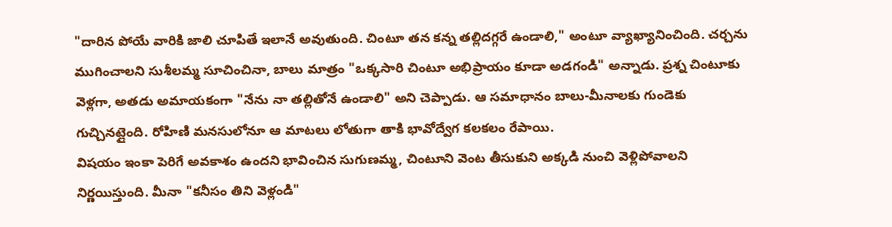"దారిన పోయే వారికి జాలి చూపితే ఇలానే అవుతుంది. చింటూ తన కన్న తల్లిదగ్గరే ఉండాలి," అంటూ వ్యాఖ్యానించింది. చర్చను ముగించాలని సుశీలమ్మ సూచించినా, బాలు మాత్రం "ఒక్కసారి చింటూ అభిప్రాయం కూడా అడగండి" అన్నాడు. ప్రశ్న చింటూకు వెళ్లగా, అతడు అమాయకంగా "నేను నా తల్లితోనే ఉండాలి" అని చెప్పాడు. ఆ సమాధానం బాలు-మీనాలకు గుండెకు గుచ్చినట్లైంది. రోహిణి మనసులోనూ ఆ మాటలు లోతుగా తాకి భావోద్వేగ కలకలం రేపాయి.
విషయం ఇంకా పెరిగే అవకాశం ఉందని భావించిన సుగుణమ్మ, చింటూని వెంట తీసుకుని అక్కడి నుంచి వెళ్లిపోవాలని నిర్ణయిస్తుంది. మీనా "కనీసం తిని వెళ్లండి"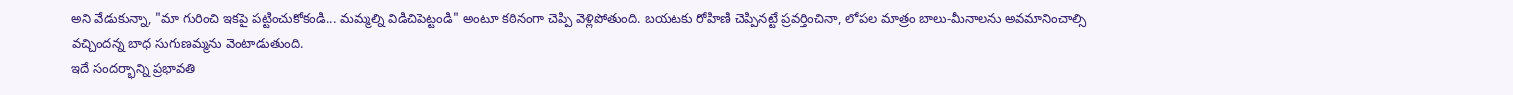అని వేడుకున్నా, "మా గురించి ఇకపై పట్టించుకోకండి... మమ్మల్ని విడిచిపెట్టండి" అంటూ కఠినంగా చెప్పి వెళ్లిపోతుంది. బయటకు రోహిణి చెప్పినట్టే ప్రవర్తించినా, లోపల మాత్రం బాలు-మీనాలను అవమానించాల్సి వచ్చిందన్న బాధ సుగుణమ్మను వెంటాడుతుంది.
ఇదే సందర్భాన్ని ప్రభావతి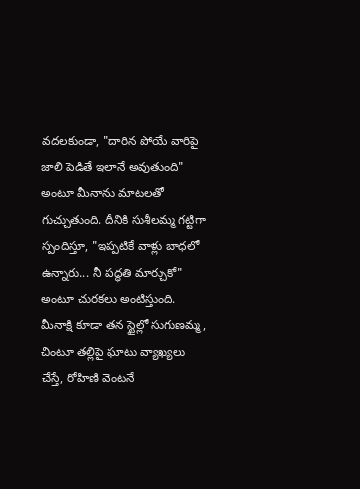వదలకుండా, "దారిన పోయే వారిపై జాలి పెడితే ఇలానే అవుతుంది" అంటూ మీనాను మాటలతో గుచ్చుతుంది. దీనికి సుశీలమ్మ గట్టిగా స్పందిస్తూ, "ఇప్పటికే వాళ్లు బాధలో ఉన్నారు... నీ పద్ధతి మార్చుకో" అంటూ చురకలు అంటిస్తుంది. మీనాక్షి కూడా తన స్టైల్లో సుగుణమ్మ, చింటూ తల్లిపై ఘాటు వ్యాఖ్యలు చేస్తే, రోహిణి వెంటనే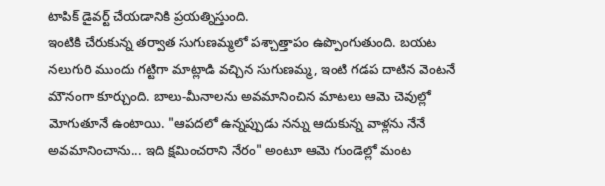టాపిక్ డైవర్ట్ చేయడానికి ప్రయత్నిస్తుంది.
ఇంటికి చేరుకున్న తర్వాత సుగుణమ్మలో పశ్చాత్తాపం ఉప్పొంగుతుంది. బయట నలుగురి ముందు గట్టిగా మాట్లాడి వచ్చిన సుగుణమ్మ, ఇంటి గడప దాటిన వెంటనే మౌనంగా కూర్చుంది. బాలు-మీనాలను అవమానించిన మాటలు ఆమె చెవుల్లో మోగుతూనే ఉంటాయి. "ఆపదలో ఉన్నప్పుడు నన్ను ఆదుకున్న వాళ్లను నేనే అవమానించాను... ఇది క్షమించరాని నేరం" అంటూ ఆమె గుండెల్లో మంట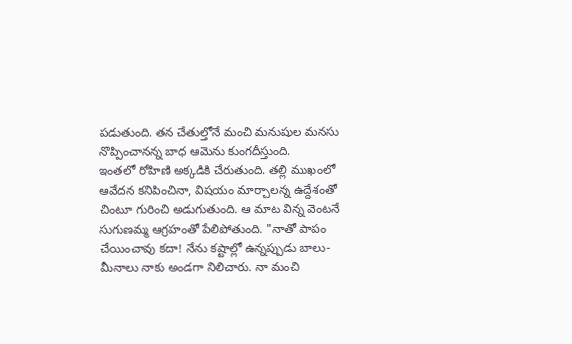పడుతుంది. తన చేతుల్తోనే మంచి మనుషుల మనసు నొప్పించానన్న బాధ ఆమెను కుంగదీస్తుంది.
ఇంతలో రోహిణి అక్కడికి చేరుతుంది. తల్లి ముఖంలో ఆవేదన కనిపించినా, విషయం మార్చాలన్న ఉద్దేశంతో చింటూ గురించి అడుగుతుంది. ఆ మాట విన్న వెంటనే సుగుణమ్మ ఆగ్రహంతో పేలిపోతుంది. "నాతో పాపం చేయించావు కదా! నేను కష్టాల్లో ఉన్నప్పుడు బాలు-మీనాలు నాకు అండగా నిలిచారు. నా మంచి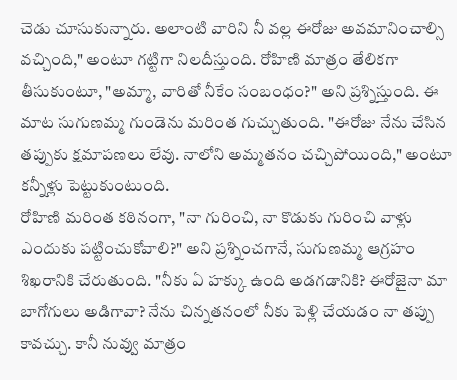చెడు చూసుకున్నారు. అలాంటి వారిని నీ వల్ల ఈరోజు అవమానించాల్సి వచ్చింది," అంటూ గట్టిగా నిలదీస్తుంది. రోహిణి మాత్రం తేలికగా తీసుకుంటూ, "అమ్మా, వారితో నీకేం సంబంధం?" అని ప్రశ్నిస్తుంది. ఈ మాట సుగుణమ్మ గుండెను మరింత గుచ్చుతుంది. "ఈరోజు నేను చేసిన తప్పుకు క్షమాపణలు లేవు. నాలోని అమ్మతనం చచ్చిపోయింది," అంటూ కన్నీళ్లు పెట్టుకుంటుంది.
రోహిణి మరింత కఠినంగా, "నా గురించి, నా కొడుకు గురించి వాళ్లు ఎందుకు పట్టించుకోవాలి?" అని ప్రశ్నించగానే, సుగుణమ్మ ఆగ్రహం శిఖరానికి చేరుతుంది. "నీకు ఏ హక్కు ఉంది అడగడానికి? ఈరోజైనా మా బాగోగులు అడిగావా? నేను చిన్నతనంలో నీకు పెళ్లి చేయడం నా తప్పు కావచ్చు. కానీ నువ్వు మాత్రం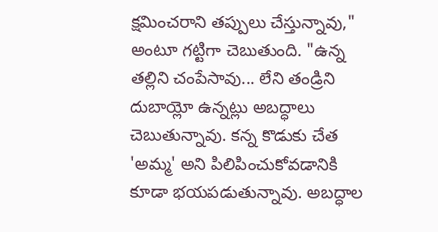క్షమించరాని తప్పులు చేస్తున్నావు," అంటూ గట్టిగా చెబుతుంది. "ఉన్న తల్లిని చంపేసావు... లేని తండ్రిని దుబాయ్లో ఉన్నట్లు అబద్ధాలు చెబుతున్నావు. కన్న కొడుకు చేత 'అమ్మ' అని పిలిపించుకోవడానికి కూడా భయపడుతున్నావు. అబద్ధాల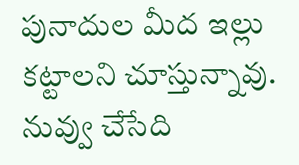పునాదుల మీద ఇల్లు కట్టాలని చూస్తున్నావు. నువ్వు చేసేది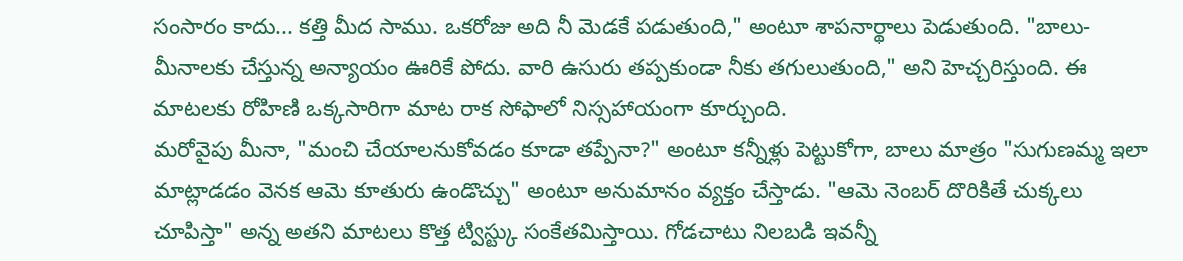సంసారం కాదు... కత్తి మీద సాము. ఒకరోజు అది నీ మెడకే పడుతుంది," అంటూ శాపనార్థాలు పెడుతుంది. "బాలు-మీనాలకు చేస్తున్న అన్యాయం ఊరికే పోదు. వారి ఉసురు తప్పకుండా నీకు తగులుతుంది," అని హెచ్చరిస్తుంది. ఈ మాటలకు రోహిణి ఒక్కసారిగా మాట రాక సోఫాలో నిస్సహాయంగా కూర్చుంది.
మరోవైపు మీనా, "మంచి చేయాలనుకోవడం కూడా తప్పేనా?" అంటూ కన్నీళ్లు పెట్టుకోగా, బాలు మాత్రం "సుగుణమ్మ ఇలా మాట్లాడడం వెనక ఆమె కూతురు ఉండొచ్చు" అంటూ అనుమానం వ్యక్తం చేస్తాడు. "ఆమె నెంబర్ దొరికితే చుక్కలు చూపిస్తా" అన్న అతని మాటలు కొత్త ట్విస్ట్కు సంకేతమిస్తాయి. గోడచాటు నిలబడి ఇవన్నీ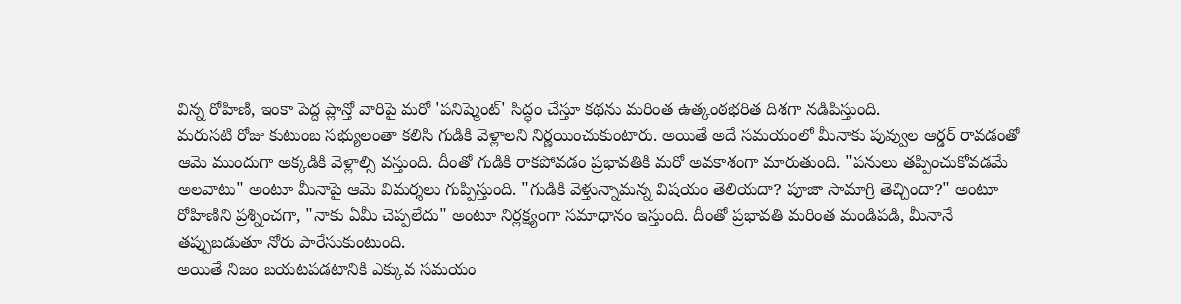విన్న రోహిణి, ఇంకా పెద్ద ప్లాన్తో వారిపై మరో 'పనిష్మెంట్' సిద్ధం చేస్తూ కథను మరింత ఉత్కంఠభరిత దిశగా నడిపిస్తుంది.
మరుసటి రోజు కుటుంబ సభ్యులంతా కలిసి గుడికి వెళ్లాలని నిర్ణయించుకుంటారు. అయితే అదే సమయంలో మీనాకు పువ్వుల ఆర్డర్ రావడంతో ఆమె ముందుగా అక్కడికి వెళ్లాల్సి వస్తుంది. దీంతో గుడికి రాకపోవడం ప్రభావతికి మరో అవకాశంగా మారుతుంది. "పనులు తప్పించుకోవడమే అలవాటు" అంటూ మీనాపై ఆమె విమర్శలు గుప్పిస్తుంది. "గుడికి వెళ్తున్నామన్న విషయం తెలియదా? పూజా సామాగ్రి తెచ్చిందా?" అంటూ రోహిణిని ప్రశ్నించగా, "నాకు ఏమీ చెప్పలేదు" అంటూ నిర్లక్ష్యంగా సమాధానం ఇస్తుంది. దీంతో ప్రభావతి మరింత మండిపడి, మీనానే తప్పుబడుతూ నోరు పారేసుకుంటుంది.
అయితే నిజం బయటపడటానికి ఎక్కువ సమయం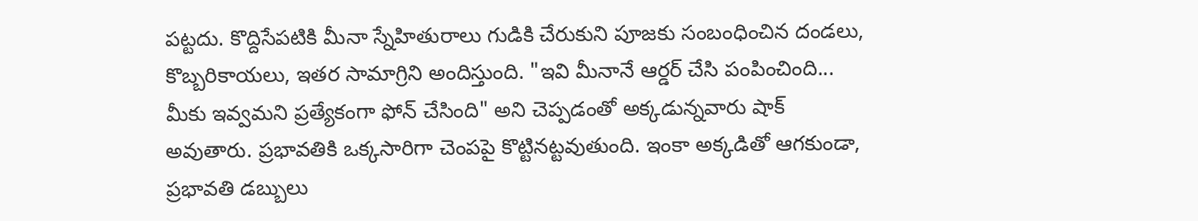పట్టదు. కొద్దిసేపటికి మీనా స్నేహితురాలు గుడికి చేరుకుని పూజకు సంబంధించిన దండలు, కొబ్బరికాయలు, ఇతర సామాగ్రిని అందిస్తుంది. "ఇవి మీనానే ఆర్డర్ చేసి పంపించింది... మీకు ఇవ్వమని ప్రత్యేకంగా ఫోన్ చేసింది" అని చెప్పడంతో అక్కడున్నవారు షాక్ అవుతారు. ప్రభావతికి ఒక్కసారిగా చెంపపై కొట్టినట్టవుతుంది. ఇంకా అక్కడితో ఆగకుండా, ప్రభావతి డబ్బులు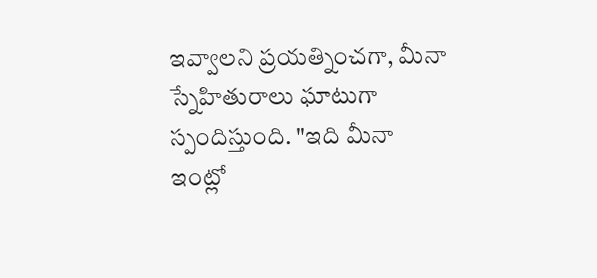ఇవ్వాలని ప్రయత్నించగా, మీనా స్నేహితురాలు ఘాటుగా స్పందిస్తుంది. "ఇది మీనా ఇంట్లో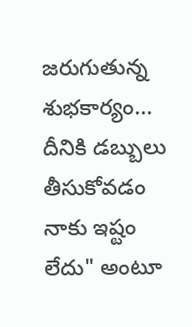జరుగుతున్న శుభకార్యం... దీనికి డబ్బులు తీసుకోవడం నాకు ఇష్టం లేదు" అంటూ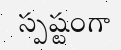స్పష్టంగా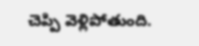చెప్పి వెళ్లిపోతుంది.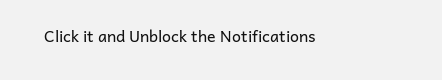Click it and Unblock the Notifications